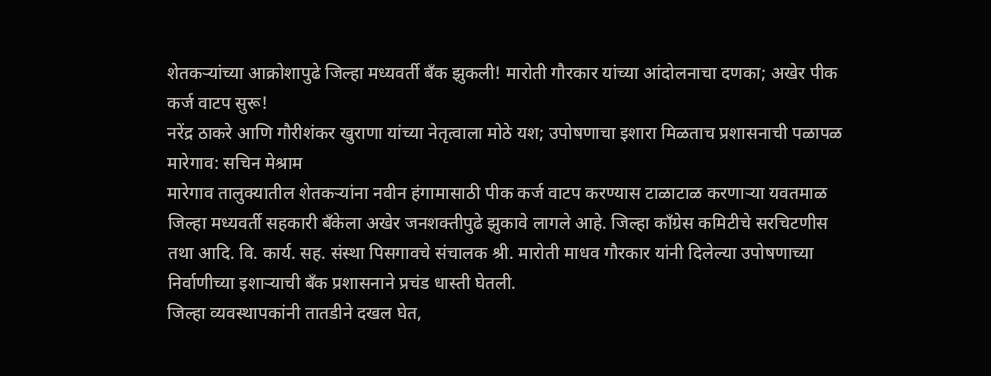शेतकऱ्यांच्या आक्रोशापुढे जिल्हा मध्यवर्ती बँक झुकली! मारोती गौरकार यांच्या आंदोलनाचा दणका; अखेर पीक कर्ज वाटप सुरू!
नरेंद्र ठाकरे आणि गौरीशंकर खुराणा यांच्या नेतृत्वाला मोठे यश; उपोषणाचा इशारा मिळताच प्रशासनाची पळापळ
मारेगाव: सचिन मेश्राम
मारेगाव तालुक्यातील शेतकऱ्यांना नवीन हंगामासाठी पीक कर्ज वाटप करण्यास टाळाटाळ करणाऱ्या यवतमाळ जिल्हा मध्यवर्ती सहकारी बँकेला अखेर जनशक्तीपुढे झुकावे लागले आहे. जिल्हा काँग्रेस कमिटीचे सरचिटणीस तथा आदि. वि. कार्य. सह. संस्था पिसगावचे संचालक श्री. मारोती माधव गौरकार यांनी दिलेल्या उपोषणाच्या निर्वाणीच्या इशाऱ्याची बँक प्रशासनाने प्रचंड धास्ती घेतली.
जिल्हा व्यवस्थापकांनी तातडीने दखल घेत,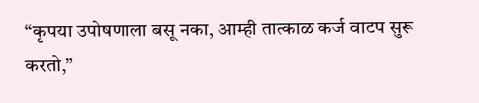“कृपया उपोषणाला बसू नका, आम्ही तात्काळ कर्ज वाटप सुरू करतो,”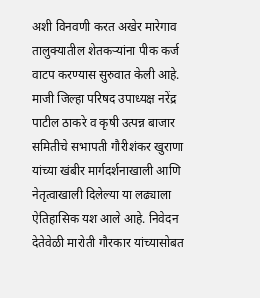अशी विनवणी करत अखेर मारेगाव तालुक्यातील शेतकऱ्यांना पीक कर्ज वाटप करण्यास सुरुवात केली आहे. माजी जिल्हा परिषद उपाध्यक्ष नरेंद्र पाटील ठाकरे व कृषी उत्पन्न बाजार समितीचे सभापती गौरीशंकर खुराणा यांच्या खंबीर मार्गदर्शनाखाली आणि नेतृत्वाखाली दिलेल्या या लढ्याला ऐतिहासिक यश आले आहे. निवेदन देतेवेळी मारोती गौरकार यांच्यासोबत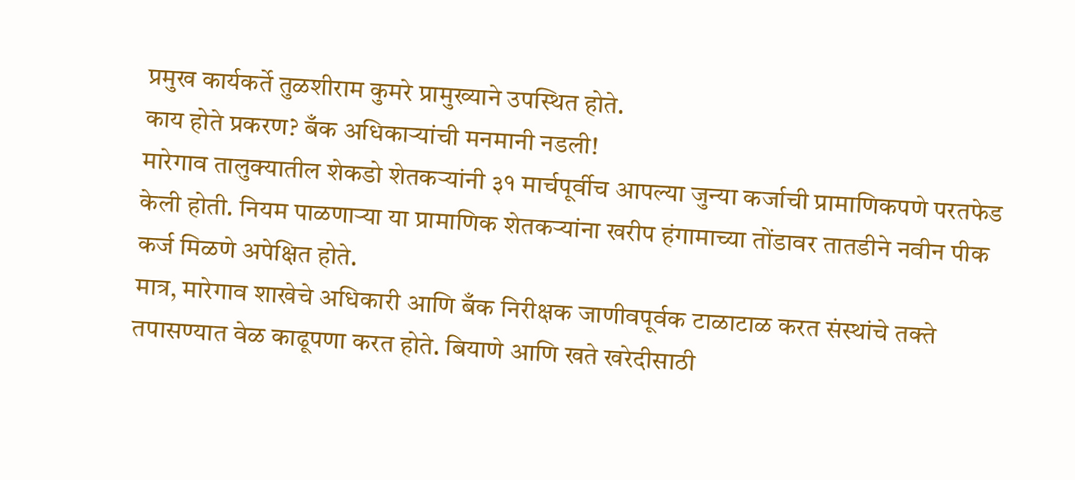प्रमुख कार्यकर्ते तुळशीराम कुमरे प्रामुख्याने उपस्थित होते.
काय होते प्रकरण? बँक अधिकाऱ्यांची मनमानी नडली!
मारेगाव तालुक्यातील शेकडो शेतकऱ्यांनी ३१ मार्चपूर्वीच आपल्या जुन्या कर्जाची प्रामाणिकपणे परतफेड केली होती. नियम पाळणाऱ्या या प्रामाणिक शेतकऱ्यांना खरीप हंगामाच्या तोंडावर तातडीने नवीन पीक कर्ज मिळणे अपेक्षित होते.
मात्र, मारेगाव शाखेचे अधिकारी आणि बँक निरीक्षक जाणीवपूर्वक टाळाटाळ करत संस्थांचे तक्ते तपासण्यात वेळ काढूपणा करत होते. बियाणे आणि खते खरेदीसाठी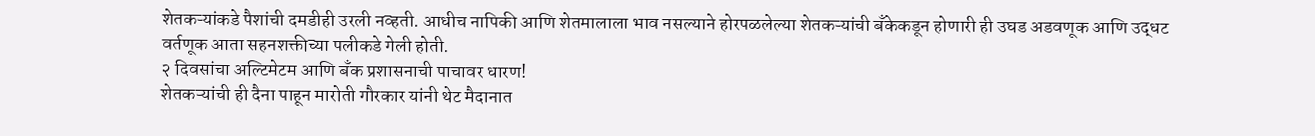शेतकऱ्यांकडे पैशांची दमडीही उरली नव्हती. आधीच नापिकी आणि शेतमालाला भाव नसल्याने होरपळलेल्या शेतकऱ्यांची बँकेकडून होणारी ही उघड अडवणूक आणि उद्धट वर्तणूक आता सहनशक्तीच्या पलीकडे गेली होती.
२ दिवसांचा अल्टिमेटम आणि बँक प्रशासनाची पाचावर धारण!
शेतकऱ्यांची ही दैना पाहून मारोती गौरकार यांनी थेट मैदानात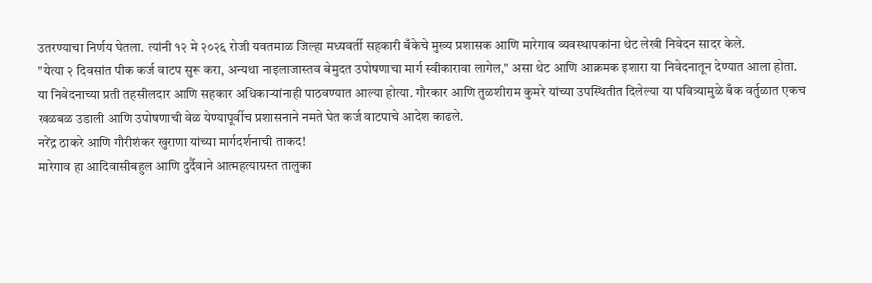उतरण्याचा निर्णय घेतला. त्यांनी १२ मे २०२६ रोजी यवतमाळ जिल्हा मध्यवर्ती सहकारी बँकेचे मुख्य प्रशासक आणि मारेगाव व्यवस्थापकांना थेट लेखी निवेदन सादर केले.
"येत्या २ दिवसांत पीक कर्ज वाटप सुरू करा, अन्यथा नाइलाजास्तव बेमुदत उपोषणाचा मार्ग स्वीकारावा लागेल," असा थेट आणि आक्रमक इशारा या निवेदनातून देण्यात आला होता.
या निवेदनाच्या प्रती तहसीलदार आणि सहकार अधिकाऱ्यांनाही पाठवण्यात आल्या होत्या. गौरकार आणि तुळशीराम कुमरे यांच्या उपस्थितीत दिलेल्या या पवित्र्यामुळे बँक वर्तुळात एकच खळबळ उडाली आणि उपोषणाची वेळ येण्यापूर्वीच प्रशासनाने नमते घेत कर्ज वाटपाचे आदेश काढले.
नरेंद्र ठाकरे आणि गौरीशंकर खुराणा यांच्या मार्गदर्शनाची ताकद!
मारेगाव हा आदिवासीबहुल आणि दुर्दैवाने आत्महत्याग्रस्त तालुका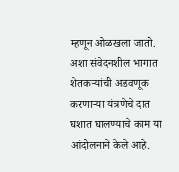म्हणून ओळखला जातो. अशा संवेदनशील भागात शेतकऱ्यांची अडवणूक करणाऱ्या यंत्रणेचे दात घशात घालण्याचे काम या आंदोलनाने केले आहे.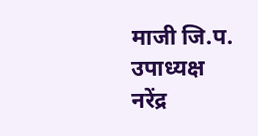माजी जि.प. उपाध्यक्ष नरेंद्र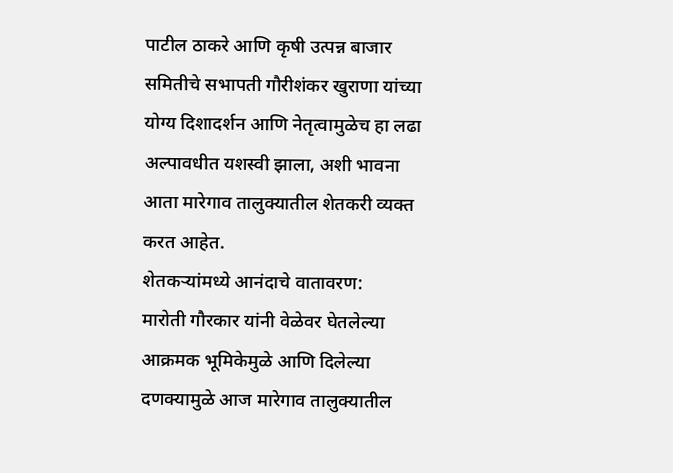पाटील ठाकरे आणि कृषी उत्पन्न बाजार समितीचे सभापती गौरीशंकर खुराणा यांच्या योग्य दिशादर्शन आणि नेतृत्वामुळेच हा लढा अल्पावधीत यशस्वी झाला, अशी भावना आता मारेगाव तालुक्यातील शेतकरी व्यक्त करत आहेत.
शेतकऱ्यांमध्ये आनंदाचे वातावरण:
मारोती गौरकार यांनी वेळेवर घेतलेल्या आक्रमक भूमिकेमुळे आणि दिलेल्या दणक्यामुळे आज मारेगाव तालुक्यातील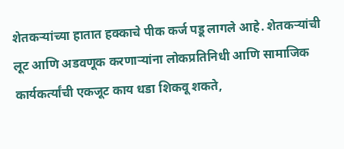शेतकऱ्यांच्या हातात हक्काचे पीक कर्ज पडू लागले आहे. शेतकऱ्यांची लूट आणि अडवणूक करणाऱ्यांना लोकप्रतिनिधी आणि सामाजिक कार्यकर्त्यांची एकजूट काय धडा शिकवू शकते,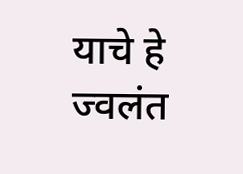याचे हे ज्वलंत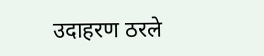उदाहरण ठरले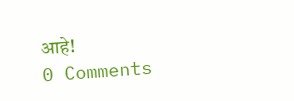आहे!
0 Comments